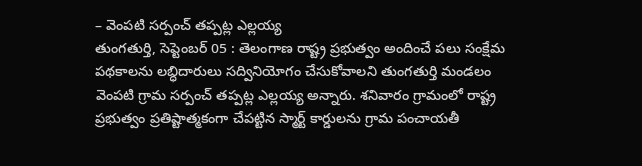– వెంపటి సర్పంచ్ తప్పట్ల ఎల్లయ్య
తుంగతుర్తి, సెప్టెంబర్ 05 : తెలంగాణ రాష్ట్ర ప్రభుత్వం అందించే పలు సంక్షేమ పథకాలను లబ్ధిదారులు సద్వినియోగం చేసుకోవాలని తుంగతుర్తి మండలం వెంపటి గ్రామ సర్పంచ్ తప్పట్ల ఎల్లయ్య అన్నారు. శనివారం గ్రామంలో రాష్ట్ర ప్రభుత్వం ప్రతిష్టాత్మకంగా చేపట్టిన స్మార్ట్ కార్డులను గ్రామ పంచాయతీ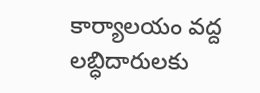కార్యాలయం వద్ద లబ్ధిదారులకు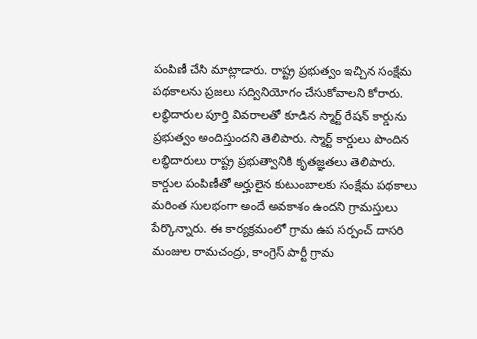పంపిణీ చేసి మాట్లాడారు. రాష్ట్ర ప్రభుత్వం ఇచ్చిన సంక్షేమ పథకాలను ప్రజలు సద్వినియోగం చేసుకోవాలని కోరారు. లబ్ధిదారుల పూర్తి వివరాలతో కూడిన స్మార్ట్ రేషన్ కార్డును ప్రభుత్వం అందిస్తుందని తెలిపారు. స్మార్ట్ కార్డులు పొందిన లబ్ధిదారులు రాష్ట్ర ప్రభుత్వానికి కృతజ్ఞతలు తెలిపారు.
కార్డుల పంపిణీతో అర్హులైన కుటుంబాలకు సంక్షేమ పథకాలు మరింత సులభంగా అందే అవకాశం ఉందని గ్రామస్తులు పేర్కొన్నారు. ఈ కార్యక్రమంలో గ్రామ ఉప సర్పంచ్ దాసరి మంజుల రామచంద్రు, కాంగ్రెస్ పార్టీ గ్రామ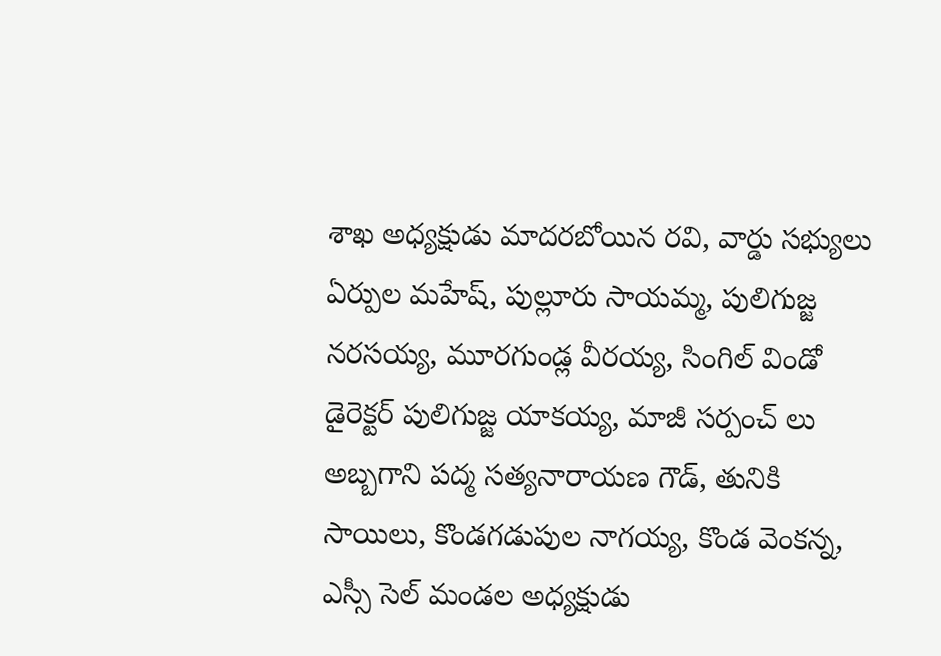శాఖ అధ్యక్షుడు మాదరబోయిన రవి, వార్డు సభ్యులు ఏర్పుల మహేష్, పుల్లూరు సాయమ్మ, పులిగుజ్జ నరసయ్య, మూరగుండ్ల వీరయ్య, సింగిల్ విండో డైరెక్టర్ పులిగుజ్జ యాకయ్య, మాజీ సర్పంచ్ లు అబ్బగాని పద్మ సత్యనారాయణ గౌడ్, తునికి సాయిలు, కొండగడుపుల నాగయ్య, కొండ వెంకన్న, ఎస్సీ సెల్ మండల అధ్యక్షుడు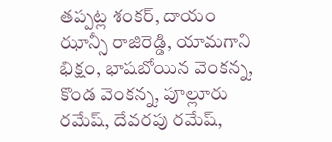తప్పట్ల శంకర్, దాయం ఝాన్సీ రాజిరెడ్డి, యామగాని భిక్షం, భాషబోయిన వెంకన్న, కొండ వెంకన్న, పూల్లూరు రమేష్, దేవరపు రమేష్,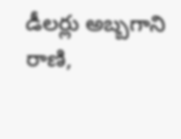డీలర్లు అబ్బగాని రాణి,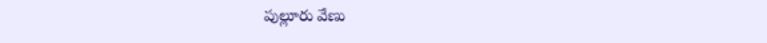పుల్లూరు వేణు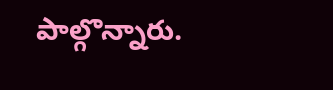పాల్గొన్నారు.